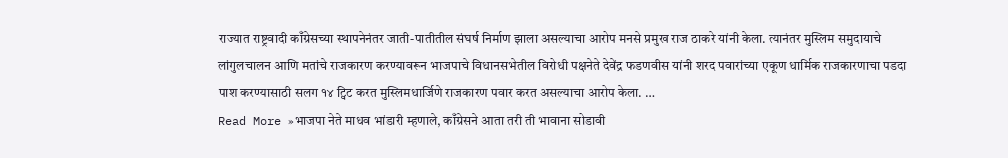राज्यात राष्ट्रवादी काँग्रेसच्या स्थापनेनंतर जाती-पातीतील संघर्ष निर्माण झाला असल्याचा आरोप मनसे प्रमुख राज ठाकरे यांनी केला. त्यानंतर मुस्लिम समुदायाचे लांगुलचालन आणि मतांचे राजकारण करण्यावरून भाजपाचे विधानसभेतील विरोधी पक्षनेते देवेंद्र फडणवीस यांनी शरद पवारांच्या एकूण धार्मिक राजकारणाचा पडदा पाश करण्यासाठी सलग १४ ट्विट करत मुस्लिमधार्जिणे राजकारण पवार करत असल्याचा आरोप केला. …
Read More »भाजपा नेते माधव भांडारी म्हणाले, काँग्रेसने आता तरी ती भावाना सोडावी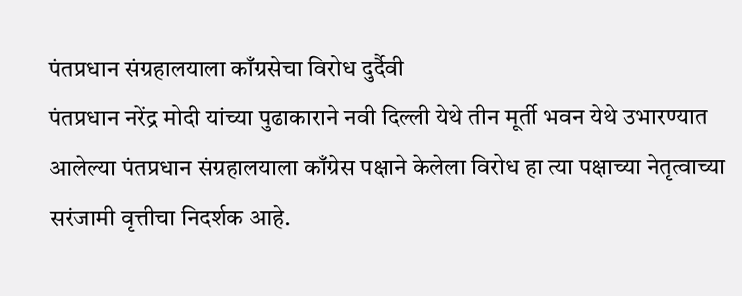पंतप्रधान संग्रहालयाला काँग्रसेचा विरोध दुर्दैवी
पंतप्रधान नरेंद्र मोदी यांच्या पुढाकाराने नवी दिल्ली येथे तीन मूर्ती भवन येथे उभारण्यात आलेल्या पंतप्रधान संग्रहालयाला काँग्रेस पक्षाने केलेला विरोध हा त्या पक्षाच्या नेतृत्वाच्या सरंजामी वृत्तीचा निदर्शक आहे.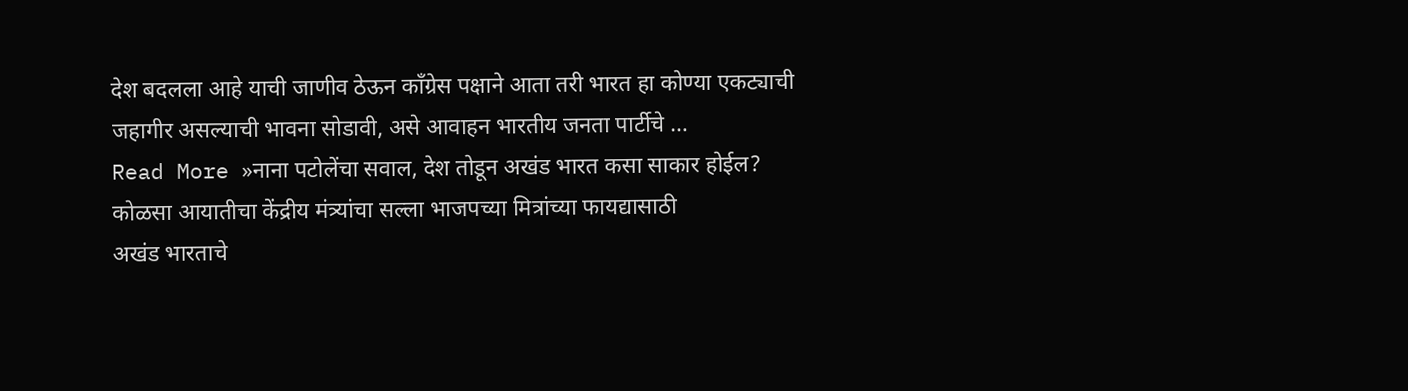देश बदलला आहे याची जाणीव ठेऊन काँग्रेस पक्षाने आता तरी भारत हा कोण्या एकट्याची जहागीर असल्याची भावना सोडावी, असे आवाहन भारतीय जनता पार्टीचे …
Read More »नाना पटोलेंचा सवाल, देश तोडून अखंड भारत कसा साकार होईल? कोळसा आयातीचा केंद्रीय मंत्र्यांचा सल्ला भाजपच्या मित्रांच्या फायद्यासाठी
अखंड भारताचे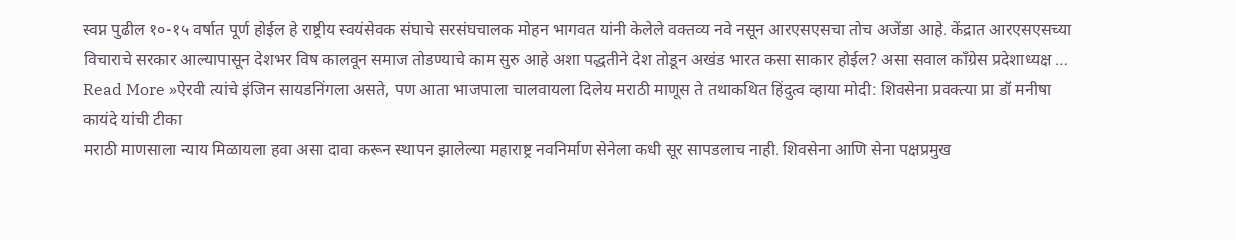स्वप्न पुढील १०-१५ वर्षात पूर्ण होईल हे राष्ट्रीय स्वयंसेवक संघाचे सरसंघचालक मोहन भागवत यांनी केलेले वक्तव्य नवे नसून आरएसएसचा तोच अजेंडा आहे. केंद्रात आरएसएसच्या विचाराचे सरकार आल्यापासून देशभर विष कालवून समाज तोडण्याचे काम सुरु आहे अशा पद्धतीने देश तोडून अखंड भारत कसा साकार होईल? असा सवाल काँग्रेस प्रदेशाध्यक्ष …
Read More »ऐरवी त्यांचे इंजिन सायडनिंगला असते, पण आता भाजपाला चालवायला दिलेय मराठी माणूस ते तथाकथित हिंदुत्व व्हाया मोदी: शिवसेना प्रवक्त्या प्रा डॉ मनीषा कायंदे यांची टीका
मराठी माणसाला न्याय मिळायला हवा असा दावा करून स्थापन झालेल्या महाराष्ट्र नवनिर्माण सेनेला कधी सूर सापडलाच नाही. शिवसेना आणि सेना पक्षप्रमुख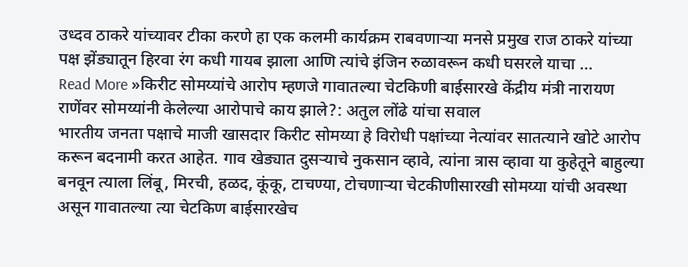उध्दव ठाकरे यांच्यावर टीका करणे हा एक कलमी कार्यक्रम राबवणाऱ्या मनसे प्रमुख राज ठाकरे यांच्या पक्ष झेंड्यातून हिरवा रंग कधी गायब झाला आणि त्यांचे इंजिन रुळावरून कधी घसरले याचा …
Read More »किरीट सोमय्यांचे आरोप म्हणजे गावातल्या चेटकिणी बाईसारखे केंद्रीय मंत्री नारायण राणेंवर सोमय्यांनी केलेल्या आरोपाचे काय झाले?: अतुल लोंढे यांचा सवाल
भारतीय जनता पक्षाचे माजी खासदार किरीट सोमय्या हे विरोधी पक्षांच्या नेत्यांवर सातत्याने खोटे आरोप करून बदनामी करत आहेत. गाव खेड्यात दुसऱ्याचे नुकसान व्हावे, त्यांना त्रास व्हावा या कुहेतूने बाहुल्या बनवून त्याला लिंबू, मिरची, हळद, कूंकू, टाचण्या, टोचणाऱ्या चेटकीणीसारखी सोमय्या यांची अवस्था असून गावातल्या त्या चेटकिण बाईसारखेच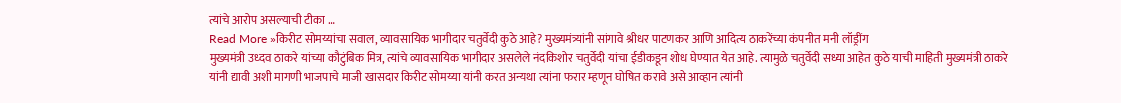त्यांचे आरोप असल्याची टीका …
Read More »किरीट सोमय्यांचा सवाल, व्यावसायिक भागीदार चतुर्वेदी कुठे आहे? मुख्यमंत्र्यांनी सांगावे श्रीधर पाटणकर आणि आदित्य ठाकरेंच्या कंपनीत मनी लॉड्रींग
मुख्यमंत्री उध्दव ठाकरे यांच्या कौटुंबिक मित्र, त्यांचे व्यावसायिक भागीदार असलेले नंदकिशोर चतुर्वेदी यांचा ईडीकडून शोध घेण्यात येत आहे. त्यामुळे चतुर्वेदी सध्या आहेत कुठे याची माहिती मुख्यमंत्री ठाकरे यांनी द्यावी अशी मागणी भाजपाचे माजी खासदार किरीट सोमय्या यांनी करत अन्यथा त्यांना फरार म्हणून घोषित करावे असे आव्हान त्यांनी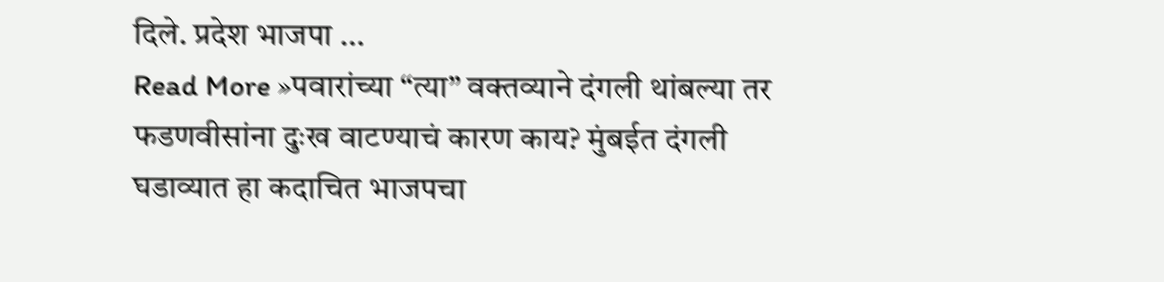दिले. प्रदेश भाजपा …
Read More »पवारांच्या “त्या” वक्तव्याने दंगली थांबल्या तर फडणवीसांना दुःख वाटण्याचं कारण काय? मुंबईत दंगली घडाव्यात हा कदाचित भाजपचा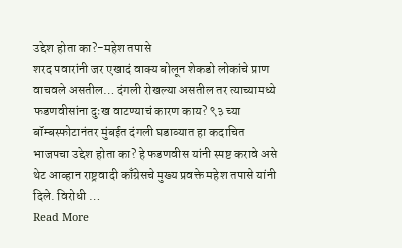उद्देश होता का?-महेश तपासे
शरद पवारांनी जर एखादं वाक्य बोलून शेकडो लोकांचे प्राण वाचवले असतील… दंगली रोखल्या असतील तर त्याच्यामध्ये फडणवीसांना दुःख वाटण्याचं कारण काय? ९३ च्या बॉम्बस्फोटानंतर मुंबईत दंगली घडाव्यात हा कदाचित भाजपचा उद्देश होता का? हे फडणवीस यांनी स्पष्ट करावे असे थेट आव्हान राष्ट्रवादी काँग्रेसचे मुख्य प्रवक्ते महेश तपासे यांनी दिले. विरोधी …
Read More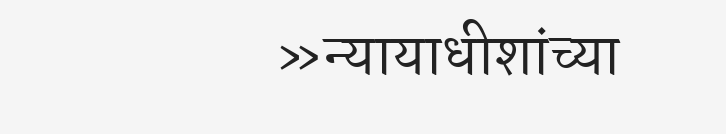»न्यायाधीशांच्या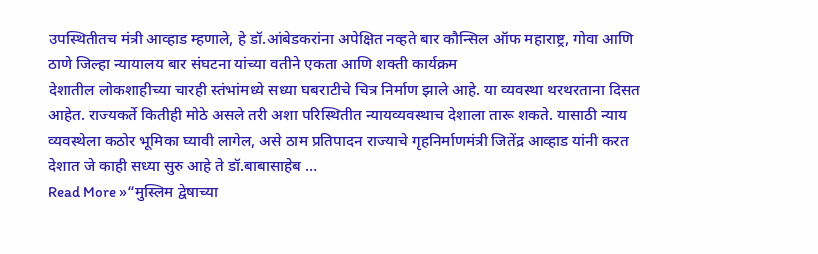उपस्थितीतच मंत्री आव्हाड म्हणाले, हे डॉ.आंबेडकरांना अपेक्षित नव्हते बार कौन्सिल ऑफ महाराष्ट्र, गोवा आणि ठाणे जिल्हा न्यायालय बार संघटना यांच्या वतीने एकता आणि शक्ती कार्यक्रम
देशातील लोकशाहीच्या चारही स्तंभांमध्ये सध्या घबराटीचे चित्र निर्माण झाले आहे. या व्यवस्था थरथरताना दिसत आहेत. राज्यकर्ते कितीही मोठे असले तरी अशा परिस्थितीत न्यायव्यवस्थाच देशाला तारू शकते. यासाठी न्याय व्यवस्थेला कठोर भूमिका घ्यावी लागेल, असे ठाम प्रतिपादन राज्याचे गृहनिर्माणमंत्री जितेंद्र आव्हाड यांनी करत देशात जे काही सध्या सुरु आहे ते डॉ.बाबासाहेब …
Read More »“मुस्लिम द्वेषाच्या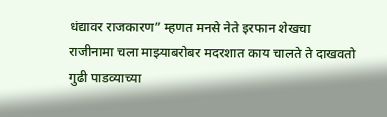धंद्यावर राजकारण” म्हणत मनसे नेते इरफान शेखचा राजीनामा चला माझ्याबरोबर मदरशात काय चालते ते दाखवतो
गुढी पाडव्याच्या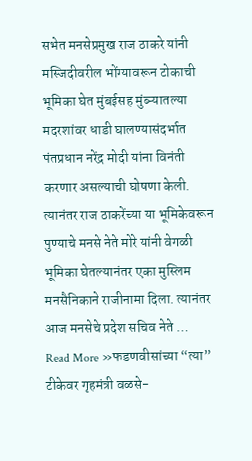सभेत मनसेप्रमुख राज ठाकरे यांनी मस्जिदीवरील भोंग्यावरून टोकाची भूमिका घेत मुंबईसह मुंब्ऱ्यातल्या मदरशांवर धाडी घालण्यासंदर्भात पंतप्रधान नरेंद्र मोदी यांना विनंती करणार असल्याची घोषणा केली. त्यानंतर राज ठाकरेंच्या या भूमिकेवरून पुण्याचे मनसे नेते मोरे यांनी वेगळी भूमिका घेतल्यानंतर एका मुस्लिम मनसैनिकाने राजीनामा दिला. त्यानंतर आज मनसेचे प्रदेश सचिव नेते …
Read More »फडणवीसांच्या “त्या” टीकेवर गृहमंत्री वळसे-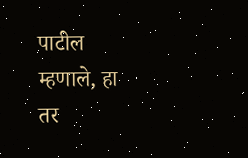पाटील म्हणाले, हा तर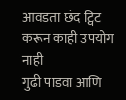आवडता छंद ट्विट करून काही उपयोग नाही
गुढी पाडवा आणि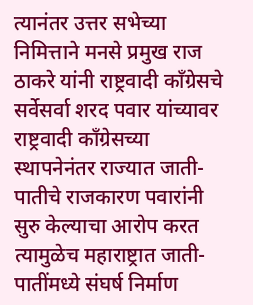त्यानंतर उत्तर सभेच्या निमित्ताने मनसे प्रमुख राज ठाकरे यांनी राष्ट्रवादी काँग्रेसचे सर्वेसर्वा शरद पवार यांच्यावर राष्ट्रवादी काँग्रेसच्या स्थापनेनंतर राज्यात जाती-पातीचे राजकारण पवारांनी सुरु केल्याचा आरोप करत त्यामुळेच महाराष्ट्रात जाती-पातींमध्ये संघर्ष निर्माण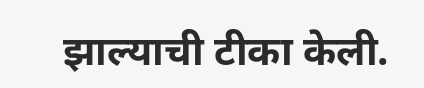झाल्याची टीका केली.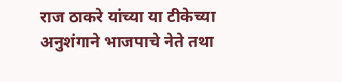राज ठाकरे यांच्या या टीकेच्या अनुशंगाने भाजपाचे नेते तथा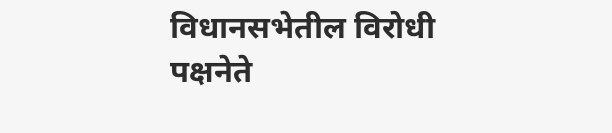विधानसभेतील विरोधी पक्षनेते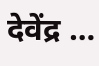देवेंद्र …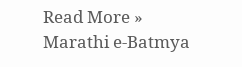Read More »
Marathi e-Batmya